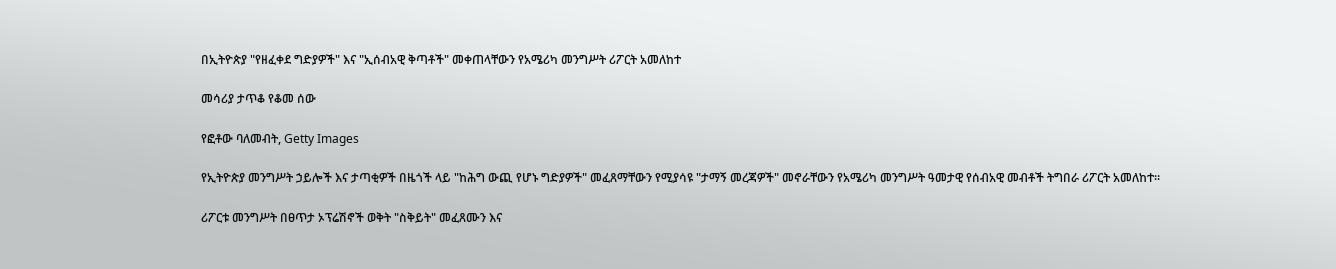በኢትዮጵያ "የዘፈቀደ ግድያዎች" እና "ኢሰብአዊ ቅጣቶች" መቀጠላቸውን የአሜሪካ መንግሥት ሪፖርት አመለከተ

መሳሪያ ታጥቆ የቆመ ሰው

የፎቶው ባለመብት, Getty Images

የኢትዮጵያ መንግሥት ኃይሎች እና ታጣቂዎች በዜጎች ላይ "ከሕግ ውጪ የሆኑ ግድያዎች" መፈጸማቸውን የሚያሳዩ "ታማኝ መረጃዎች" መኖራቸውን የአሜሪካ መንግሥት ዓመታዊ የሰብአዊ መብቶች ትግበራ ሪፖርት አመለከተ።

ሪፖርቱ መንግሥት በፀጥታ ኦፕሬሽኖች ወቅት "ስቅይት" መፈጸሙን እና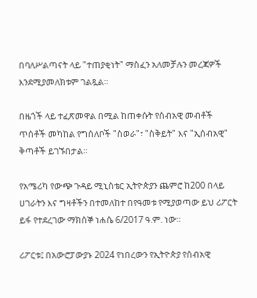በባለሥልጣናት ላይ "ተጠያቂነት" ማስፈን አለመቻሉን መረጃዎች እንደሚያመለክቱም ገልጿል።

በዜጎች ላይ ተፈጽመዋል በሚል ከጠቀሱት የሰብአዊ መብቶች ጥሰቶች መካከል የግሰለቦች "ስወራ"፣ "ስቅይት" እና "ኢሰብአዊ" ቅጣቶች ይገኙበታል።

የአሜሪካ የውጭ ጉዳይ ሚኒስቴር ኢትዮጵያን ጨምሮ ከ200 በላይ ሀገራትን እና ግዛቶችን በተመለከተ በየዓመቱ የሚያወጣው ይህ ሪፖርት ይፋ የተደረገው ማክሰኞ ነሐሴ 6/2017 ዓ.ም. ነው።

ሪፖርቱ፤ በአውሮፓውያኑ 2024 የነበረውን የኢትዮጵያ የሰብአዊ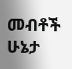መብቶች ሁኔታ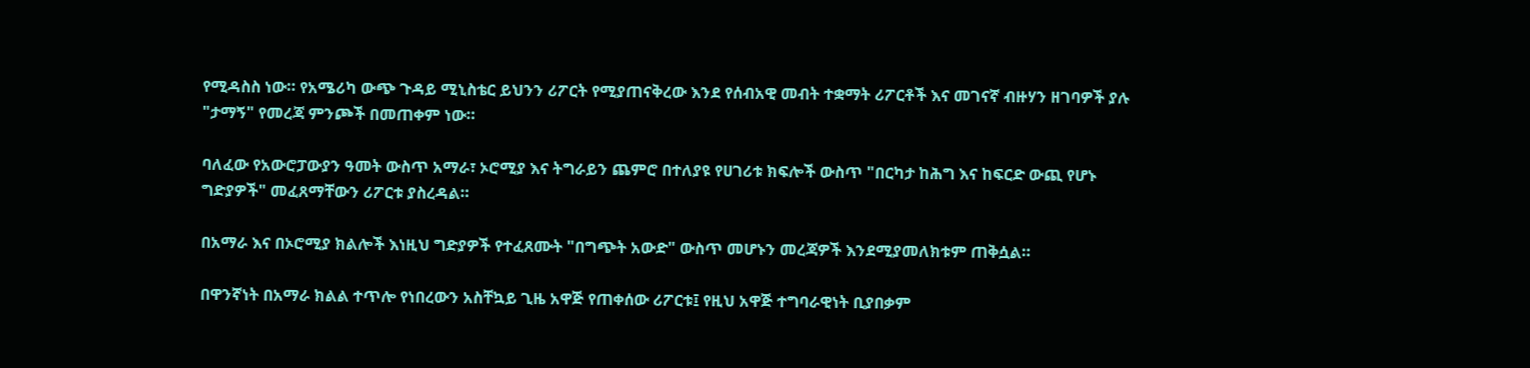የሚዳስስ ነው። የአሜሪካ ውጭ ጉዳይ ሚኒስቴር ይህንን ሪፖርት የሚያጠናቅረው እንደ የሰብአዊ መብት ተቋማት ሪፖርቶች እና መገናኛ ብዙሃን ዘገባዎች ያሉ "ታማኝ" የመረጃ ምንጮች በመጠቀም ነው።

ባለፈው የአውሮፓውያን ዓመት ውስጥ አማራ፣ ኦሮሚያ እና ትግራይን ጨምሮ በተለያዩ የሀገሪቱ ክፍሎች ውስጥ "በርካታ ከሕግ እና ከፍርድ ውጪ የሆኑ ግድያዎች" መፈጸማቸውን ሪፖርቱ ያስረዳል።

በአማራ እና በኦሮሚያ ክልሎች እነዚህ ግድያዎች የተፈጸሙት "በግጭት አውድ" ውስጥ መሆኑን መረጃዎች እንደሚያመለክቱም ጠቅሷል።

በዋንኛነት በአማራ ክልል ተጥሎ የነበረውን አስቸኳይ ጊዜ አዋጅ የጠቀሰው ሪፖርቱ፤ የዚህ አዋጅ ተግባራዊነት ቢያበቃም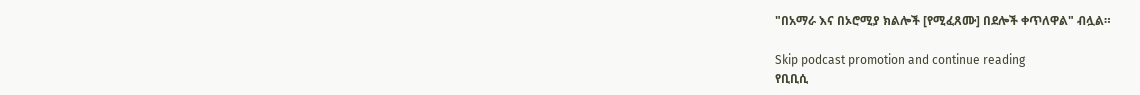"በአማራ እና በኦሮሚያ ክልሎች [የሚፈጸሙ] በደሎች ቀጥለዋል" ብሏል።

Skip podcast promotion and continue reading
የቢቢሲ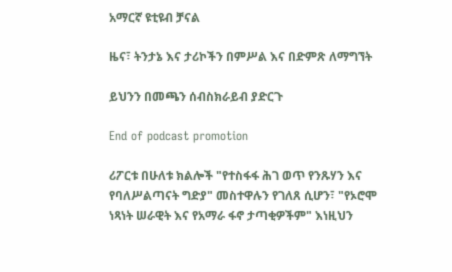አማርኛ ዩቲዩብ ቻናል

ዜና፣ ትንታኔ እና ታሪኮችን በምሥል እና በድምጽ ለማግኘት

ይህንን በመጫን ሰብስክራይብ ያድርጉ

End of podcast promotion

ሪፖርቱ በሁለቱ ክልሎች "የተስፋፋ ሕገ ወጥ የንጹሃን እና የባለሥልጣናት ግድያ" መስተዋሉን የገለጸ ሲሆን፣ "የኦሮሞ ነጻነት ሠራዊት እና የአማራ ፋኖ ታጣቂዎችም" እነዚህን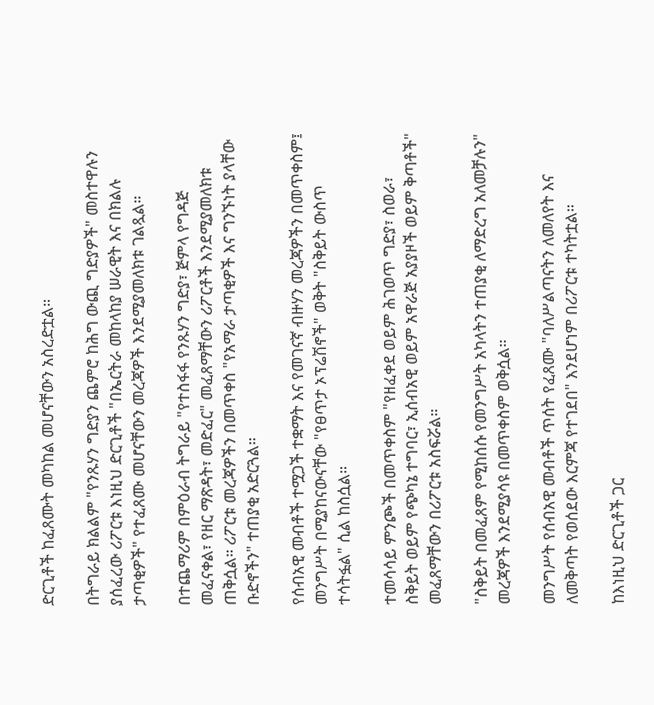ድርጊቶች ከፈጸሙት መካከል መሆናቸውን አስረድቷል።

በትግራይ ክልልም "የንጹሃን ግድያን ጨምሮ ከሕግ ውጪ ግድያዎች" መስተዋሉን ያሰፈረው ሪፖርቱ እነዚህ ድርጊቶች "በኤርትራ መከላከያ ሠራዊት እና በክልሉ ታጣቂዎች" የተፈጸሙ መሆናቸውን መረጃዎች እንደሚያመለክቱ ገልጿል።

በተጨማሪም በምዕራብ ትግራይ "የተስፋፋ የንጹሃን ግድያ፣ ጅምላ የግዳጅ መፈናቀል፣ የዘር ማጽዳት፣ መድፈር" መፈጸማቸውን ሪፖርቶች እንደሚያመለክቱ ጠቅሷል። ሪፖርቱ መረጃዎችን በመጥቀስ "የአማራ ታጣቂዎች እና ግንኙነት ያላቸው ቡድኖችን" ተጠያቂ አድርጓል።

የሰብአዊ መብቶች ተሟጋች ተቋማት እና የመገናኛ ብዙሃን መረጃዎችን በመጥቀስም፤ መንግሥት በሚያከናውናቸው "የፀጥታ ኦፕሬሽኖች" ወቅት "ስቅይት ውስጥ ተሳትፏል" ሲል ከስሷል።

ተመሳሳይ ምንጮች በመጥቀስም "የዘፈቀደ ወይም ሕገወጥ ግድያ፣ ስወራ፣ ስቅይት ወይም የጭካኔ ተግባር፣ ኢሰብአዊ ወይም አዋራጅ አያያዞች ወይም ቅጣቶች" መፈጸማቸውን በሪፖርቱ አስፍሯል።

"ስቅይት በመፈጸም የሚከሰሱ የመንግሥት አካላትን ተጠያቂ ለማድረግ አለመቻሉን" መረጃዎች እንደሚያሳዩ በመጥቀስም ወቅሷል።

መንግሥት የሰብአዊ መብቶች ጥሰት የፈጸሙ "ባለሥልጣናትን ለመለየት እና ለመቅጣት የወሰደው እርምጃ የተገደበ" እንደሆነም በሪፖርቱ ተካትቷል።

ከእነዚህ ድርጊቶች ጋር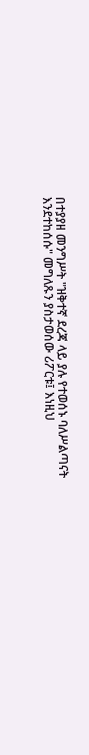በተያያዘ መንግሥት "ዝቅተኛ ደረጃ ላይ ያሉ የተወሰኑ ባለሥልጣናት እንደተከሰሱ" መግለጹን ያስታወሰው ሪፖርቱ፤ እነዚህ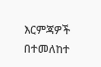እርምጃዎች በተመለከተ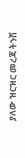ያለው ዝርዝር መረጃ ትንሽ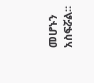መሆኑን አስፍሯል።